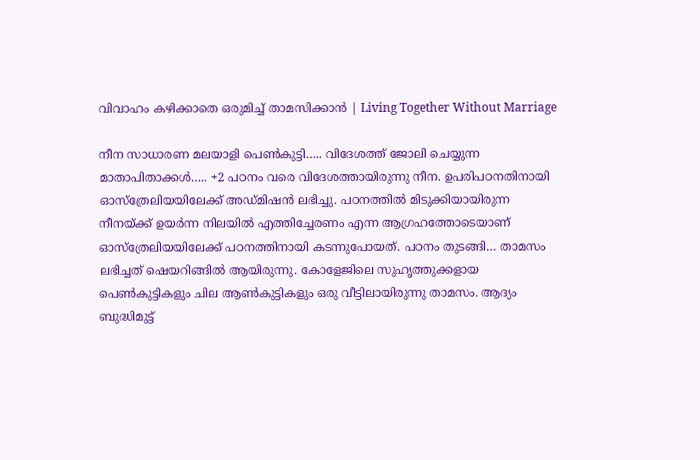വിവാഹം കഴിക്കാതെ ഒരുമിച്ച് താമസിക്കാൻ | Living Together Without Marriage

നീന സാധാരണ മലയാളി പെണ്‍കുട്ടി….. വിദേശത്ത് ജോലി ചെയ്യുന്ന മാതാപിതാക്കള്‍….. +2 പഠനം വരെ വിദേശത്തായിരുന്നു നീന. ഉപരിപഠനതിനായി ഓസ്ത്രേലിയയിലേക്ക് അഡ്മിഷന്‍ ലഭിച്ചു. പഠനത്തില്‍ മിടുക്കിയായിരുന്ന നീനയ്ക്ക് ഉയര്‍ന്ന നിലയില്‍ എത്തിച്ചേരണം എന്ന ആഗ്രഹത്തോടെയാണ് ഓസ്ത്രേലിയയിലേക്ക് പഠനത്തിനായി കടന്നുപോയത്. പഠനം തുടങ്ങി… താമസം ലഭിച്ചത് ഷെയറിങ്ങില്‍ ആയിരുന്നു. കോളേജിലെ സുഹൃത്തുക്കളായ പെണ്‍കുട്ടികളും ചില ആണ്‍കുട്ടികളും ഒരു വീട്ടിലായിരുന്നു താമസം. ആദ്യം ബുദ്ധിമുട്ട്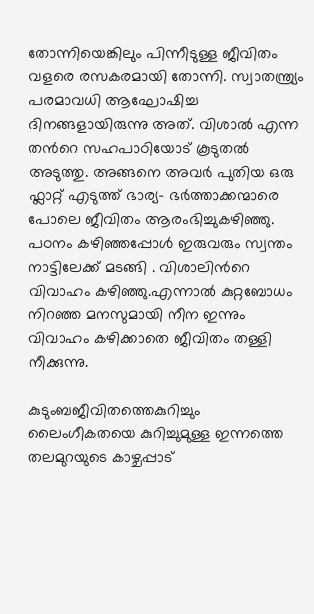തോന്നിയെങ്കിലും പിന്നീടുള്ള ജീവിതം വളരെ രസകരമായി തോന്നി. സ്വാതന്ത്ര്യം പരമാവധി ആഘോഷിച്ച ദിനങ്ങളായിരുന്നു അത്. വിശാല്‍ എന്ന തന്‍റെ സഹപാഠിയോട് കൂടുതല്‍ അടുത്തു. അങ്ങനെ അവര്‍ പുതിയ ഒരു ഫ്ലാറ്റ് എടുത്ത്‌ ഭാര്യ- ഭര്‍ത്താക്കന്മാരെ പോലെ ജീവിതം ആരംഭിച്ചുകഴിഞ്ഞു. പഠനം കഴിഞ്ഞപ്പോള്‍ ഇരുവരും സ്വന്തം നാട്ടിലേക്ക് മടങ്ങി . വിശാലിന്‍റെ വിവാഹം കഴിഞ്ഞു.എന്നാല്‍ കുറ്റബോധം നിറഞ്ഞ മനസുമായി നീന ഇന്നും വിവാഹം കഴിക്കാതെ ജീവിതം തള്ളി നീക്കുന്നു.

കുടുംബജീവിതത്തെകുറിച്ചും ലൈംഗീകതയെ കുറിച്ചുമുള്ള ഇന്നത്തെ തലമുറയുടെ കാഴ്ചപ്പാട്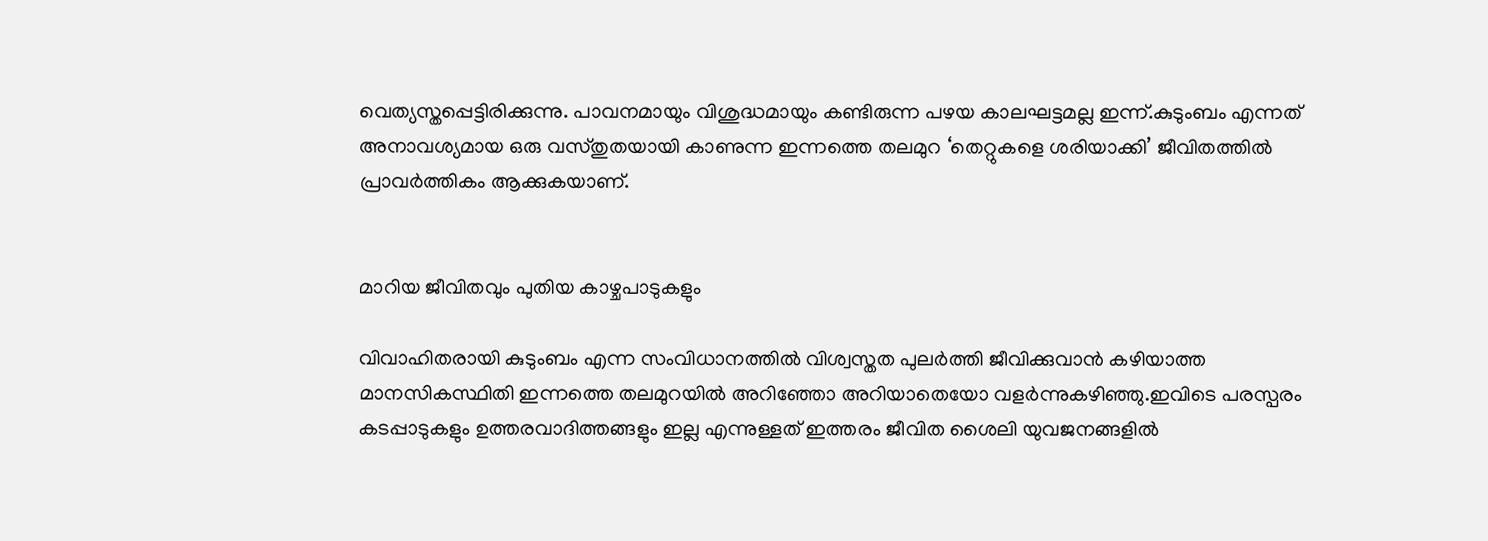വെത്യസ്തപ്പെട്ടിരിക്കുന്നു. പാവനമായും വിശുദ്ധമായും കണ്ടിരുന്ന പഴയ കാലഘട്ടമല്ല ഇന്ന്.കുടുംബം എന്നത് അനാവശ്യമായ ഒരു വസ്തുതയായി കാണുന്ന ഇന്നത്തെ തലമുറ ‘തെറ്റുകളെ ശരിയാക്കി’ ജീവിതത്തില്‍ പ്രാവര്‍ത്തികം ആക്കുകയാണ്.


മാറിയ ജീവിതവും പുതിയ കാഴ്ചപാടുകളും

വിവാഹിതരായി കുടുംബം എന്ന സംവിധാനത്തില്‍ വിശ്വസ്തത പുലര്‍ത്തി ജീവിക്കുവാന്‍ കഴിയാത്ത മാനസികസ്ഥിതി ഇന്നത്തെ തലമുറയില്‍ അറിഞ്ഞോ അറിയാതെയോ വളര്‍ന്നുകഴിഞ്ഞു.ഇവിടെ പരസ്പരം കടപ്പാടുകളും ഉത്തരവാദിത്തങ്ങളും ഇല്ല എന്നുള്ളത് ഇത്തരം ജീവിത ശൈലി യുവജനങ്ങളില്‍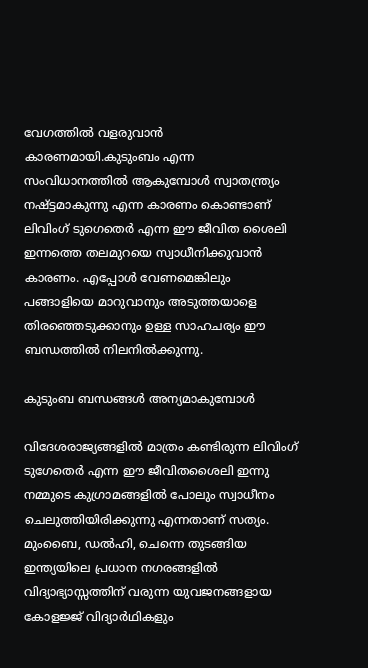വേഗത്തില്‍ വളരുവാന്‍ കാരണമായി.കുടുംബം എന്ന സംവിധാനത്തില്‍ ആകുമ്പോള്‍ സ്വാതന്ത്ര്യം നഷ്ട്ടമാകുന്നു എന്ന കാരണം കൊണ്ടാണ് ലിവിംഗ് ടുഗെതെര്‍ എന്ന ഈ ജീവിത ശൈലി ഇന്നത്തെ തലമുറയെ സ്വാധീനിക്കുവാന്‍ കാരണം. എപ്പോള്‍ വേണമെങ്കിലും പങ്ങാളിയെ മാറുവാനും അടുത്തയാളെ തിരഞ്ഞെടുക്കാനും ഉള്ള സാഹചര്യം ഈ ബന്ധത്തില്‍ നിലനില്‍ക്കുന്നു.

കുടുംബ ബന്ധങ്ങള്‍ അന്യമാകുമ്പോള്‍

വിദേശരാജ്യങ്ങളില്‍ മാത്രം കണ്ടിരുന്ന ലിവിംഗ് ടുഗേതെര്‍ എന്ന ഈ ജീവിതശൈലി ഇന്നു നമ്മുടെ കുഗ്രാമങ്ങളില്‍ പോലും സ്വാധീനം ചെലുത്തിയിരിക്കുന്നു എന്നതാണ് സത്യം. മുംബൈ, ഡല്‍ഹി, ചെന്നെ തുടങ്ങിയ ഇന്ത്യയിലെ പ്രധാന നഗരങ്ങളില്‍ വിദ്യാഭ്യാസ്സത്തിന് വരുന്ന യുവജനങ്ങളായ  കോളജ്ജ് വിദ്യാര്‍ഥികളും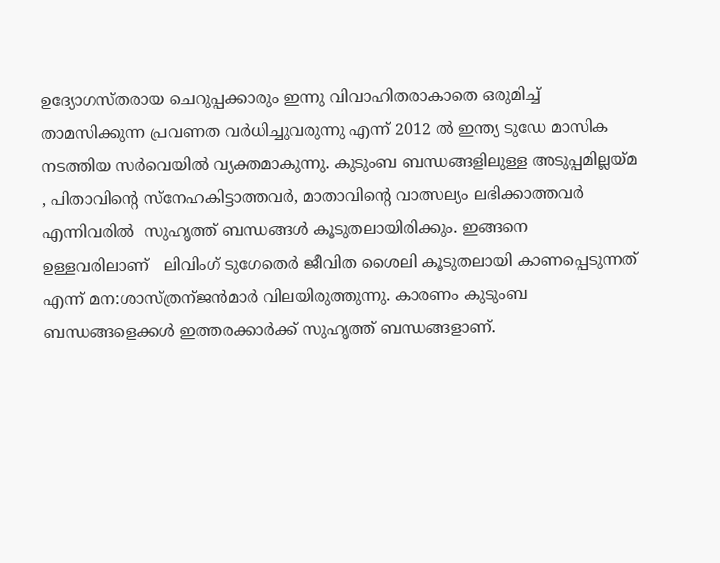ഉദ്യോഗസ്തരായ ചെറുപ്പക്കാരും ഇന്നു വിവാഹിതരാകാതെ ഒരുമിച്ച് താമസിക്കുന്ന പ്രവണത വര്‍ധിച്ചുവരുന്നു എന്ന് 2012 ല്‍ ഇന്ത്യ ടുഡേ മാസിക നടത്തിയ സര്‍വെയില്‍ വ്യക്തമാകുന്നു. കുടുംബ ബന്ധങ്ങളിലുള്ള അടുപ്പമില്ലയ്മ , പിതാവിന്‍റെ സ്നേഹകിട്ടാത്തവര്‍, മാതാവിന്‍റെ വാത്സല്യം ലഭിക്കാത്തവര്‍ എന്നിവരില്‍  സുഹൃത്ത് ബന്ധങ്ങള്‍ കൂടുതലായിരിക്കും. ഇങ്ങനെ ഉള്ളവരിലാണ്   ലിവിംഗ് ടുഗേതെര്‍ ജീവിത ശൈലി കൂടുതലായി കാണപ്പെടുന്നത് എന്ന് മന:ശാസ്ത്രന്ജന്‍മാര്‍ വിലയിരുത്തുന്നു. കാരണം കുടുംബ ബന്ധങ്ങളെക്കള്‍ ഇത്തരക്കാര്‍ക്ക് സുഹൃത്ത് ബന്ധങ്ങളാണ്.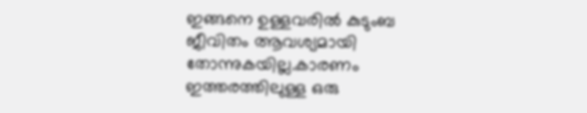ഇങ്ങനെ ഉള്ളവരില്‍ കുടുംബ ജീവിതം ആവശ്യമായി തോന്നുകയില്ല.കാരണം ഇത്തരത്തിലുള്ള ഒരു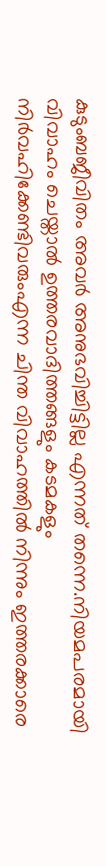കുടുംബജീവിതം അവര്‍ അനുഭവിച്ചിട്ടില്ല എന്നത് തന്നെ.നിയമപരമായി വിവാഹം ചെയ്താല്‍ ഉത്തരവാദിത്തങ്ങളും കടമകളും നിര്‍വഹിക്കേണ്ടിവരുംഎന്ന ചിന്ത വിവാഹത്തില്‍ നിന്നും ഇത്തരക്കാരെ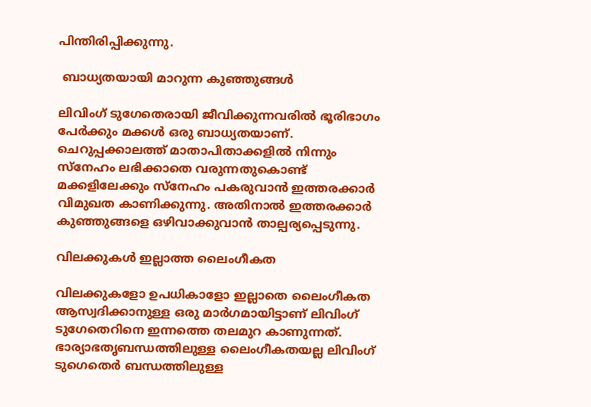പിന്തിരിപ്പിക്കുന്നു.

 ബാധ്യതയായി മാറുന്ന കുഞ്ഞുങ്ങള്‍

ലിവിംഗ് ടുഗേതെരായി ജീവിക്കുന്നവരില്‍ ഭൂരിഭാഗം പേര്‍ക്കും മക്കള്‍ ഒരു ബാധ്യതയാണ്‌. ചെറുപ്പക്കാലത്ത് മാതാപിതാക്കളില്‍ നിന്നും സ്നേഹം ലഭിക്കാതെ വരുന്നതുകൊണ്ട് മക്കളിലേക്കും സ്നേഹം പകരുവാന്‍ ഇത്തരക്കാര്‍ വിമുഖത കാണിക്കുന്നു. അതിനാല്‍ ഇത്തരക്കാര്‍ കുഞ്ഞുങ്ങളെ ഒഴിവാക്കുവാന്‍ താല്പര്യപ്പെടുന്നു.

വിലക്കുകള്‍ ഇല്ലാത്ത ലൈംഗീകത

വിലക്കുകളോ ഉപധികാളോ ഇല്ലാതെ ലൈംഗീകത ആസ്വദിക്കാനുള്ള ഒരു മാര്‍ഗമായിട്ടാണ് ലിവിംഗ് ടുഗേതെറിനെ ഇന്നത്തെ തലമുറ കാണുന്നത്. ഭാര്യാഭതൃബന്ധത്തിലുള്ള ലൈംഗീകതയല്ല ലിവിംഗ് ടുഗെതെര്‍ ബന്ധത്തിലുള്ള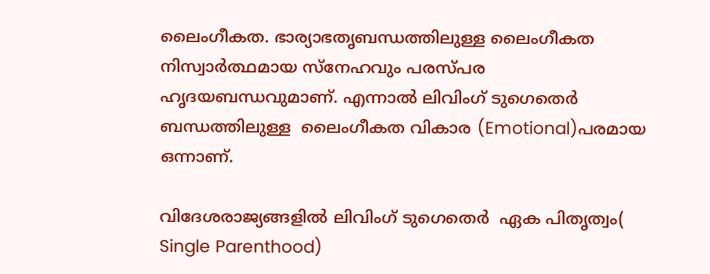ലൈംഗീകത. ഭാര്യാഭതൃബന്ധത്തിലുള്ള ലൈംഗീകത നിസ്വാര്‍ത്ഥമായ സ്നേഹവും പരസ്പര ഹൃദയബന്ധവുമാണ്. എന്നാല്‍ ലിവിംഗ് ടുഗെതെര്‍ ബന്ധത്തിലുള്ള  ലൈംഗീകത വികാര (Emotional)പരമായ ഒന്നാണ്.

വിദേശരാജ്യങ്ങളില്‍ ലിവിംഗ് ടുഗെതെര്‍  ഏക പിതൃത്വം( Single Parenthood)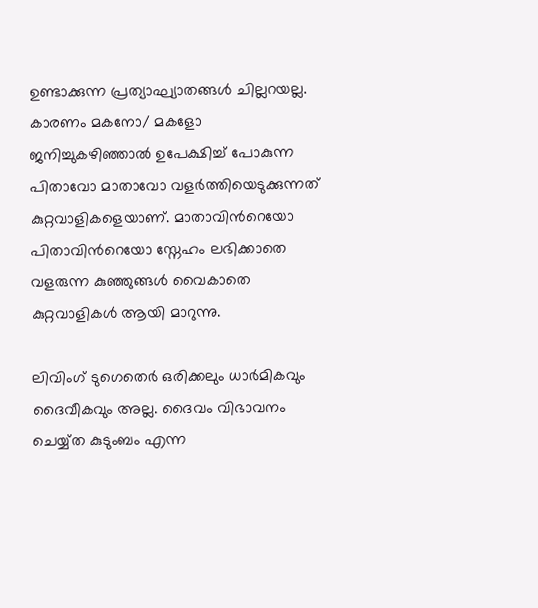ഉണ്ടാക്കുന്ന പ്രത്യാഘ്യാതങ്ങള്‍ ചില്ലറയല്ല. കാരണം മകനോ/ മകളോ ജനിച്ചുകഴിഞ്ഞാല്‍ ഉപേക്ഷിച്ച് പോകുന്ന പിതാവോ മാതാവോ വളര്‍ത്തിയെടുക്കുന്നത് കുറ്റവാളികളെയാണ്. മാതാവിന്‍റെയോ പിതാവിന്‍റെയോ സ്നേഹം ലഭിക്കാതെ വളരുന്ന കുഞ്ഞുങ്ങള്‍ വൈകാതെ കുറ്റവാളികള്‍ ആയി മാറുന്നു.

ലിവിംഗ് ടുഗെതെര്‍ ഒരിക്കലും ധാര്‍മികവും ദൈവീകവും അല്ല. ദൈവം വിഭാവനം ചെയ്യ്‌ത കുടുംബം എന്ന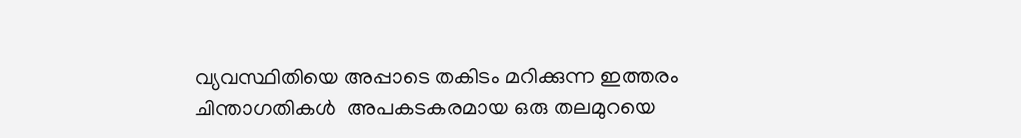വ്യവസ്ഥിതിയെ അപ്പാടെ തകിടം മറിക്കുന്ന ഇത്തരം ചിന്താഗതികള്‍  അപകടകരമായ ഒരു തലമുറയെ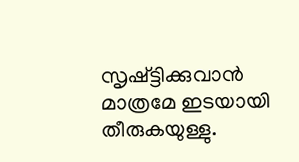സൃഷ്ട്ടിക്കുവാന്‍ മാത്രമേ ഇടയായി തീരുകയുള്ളു.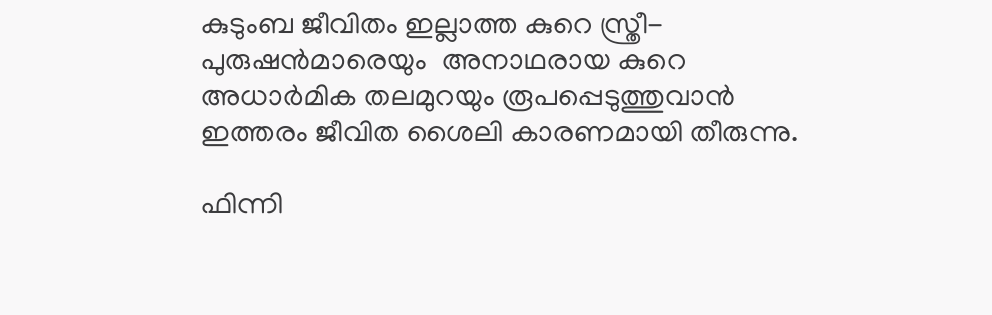കുടുംബ ജീവിതം ഇല്ലാത്ത കുറെ സ്ത്രീ- പുരുഷന്‍മാരെയും  അനാഥരായ കുറെ അധാര്‍മിക തലമുറയും രൂപപ്പെടുത്തുവാന്‍ ഇത്തരം ജീവിത ശൈലി കാരണമായി തീരുന്നു.

ഫിന്നി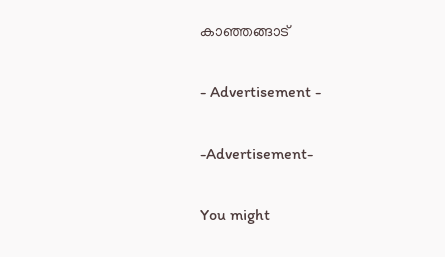കാഞ്ഞങ്ങാട്

- Advertisement -

-Advertisement-

You might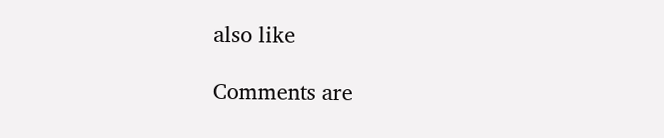also like

Comments are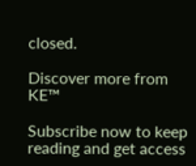closed.

Discover more from KE™

Subscribe now to keep reading and get access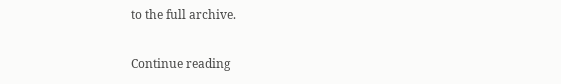to the full archive.

Continue reading